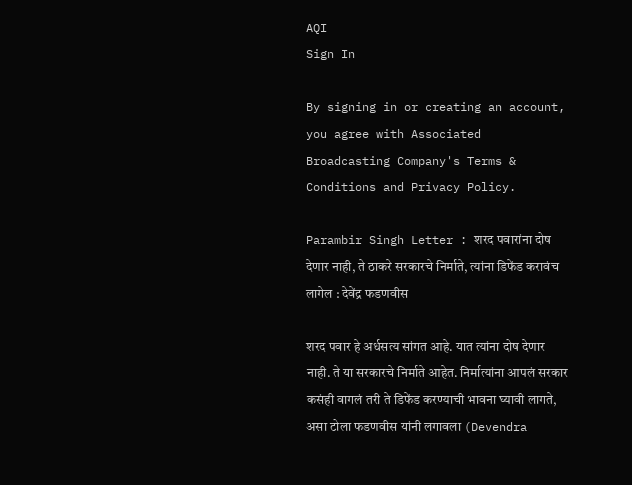AQI
Sign In

By signing in or creating an account, you agree with Associated Broadcasting Company's Terms & Conditions and Privacy Policy.

Parambir Singh Letter : शरद पवारांना दोष देणार नाही, ते ठाकरे सरकारचे निर्माते, त्यांना डिफेंड करावंच लागेल : देवेंद्र फडणवीस

शरद पवार हे अर्धसत्य सांगत आहे. यात त्यांना दोष देणार नाही. ते या सरकारचे निर्माते आहेत. निर्मात्यांना आपलं सरकार कसंही वागलं तरी ते डिफेंड करण्याची भावना घ्यावी लागते, असा टोला फडणवीस यांनी लगावला (Devendra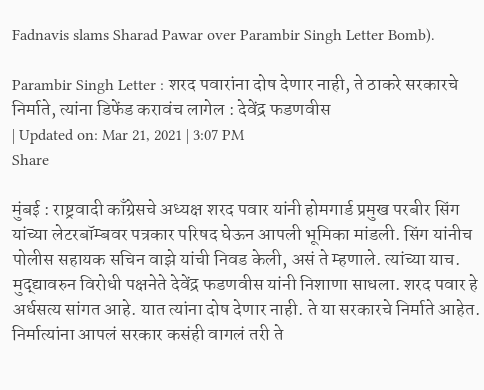Fadnavis slams Sharad Pawar over Parambir Singh Letter Bomb).

Parambir Singh Letter : शरद पवारांना दोष देणार नाही, ते ठाकरे सरकारचे निर्माते, त्यांना डिफेंड करावंच लागेल : देवेंद्र फडणवीस
| Updated on: Mar 21, 2021 | 3:07 PM
Share

मुंबई : राष्ट्रवादी काँग्रेसचे अध्यक्ष शरद पवार यांनी होमगार्ड प्रमुख परबीर सिंग यांच्या लेटरबॉम्बवर पत्रकार परिषद घेऊन आपली भूमिका मांडली. सिंग यांनीच पोलीस सहायक सचिन वाझे यांची निवड केली, असं ते म्हणाले. त्यांच्या याच. मुद्द्यावरुन विरोधी पक्षनेते देवेंद्र फडणवीस यांनी निशाणा साधला. शरद पवार हे अर्धसत्य सांगत आहे. यात त्यांना दोष देणार नाही. ते या सरकारचे निर्माते आहेत. निर्मात्यांना आपलं सरकार कसंही वागलं तरी ते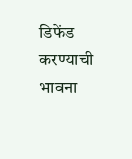डिफेंड करण्याची भावना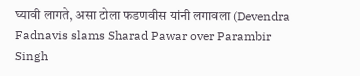घ्यावी लागते, असा टोला फडणवीस यांनी लगावला (Devendra Fadnavis slams Sharad Pawar over Parambir Singh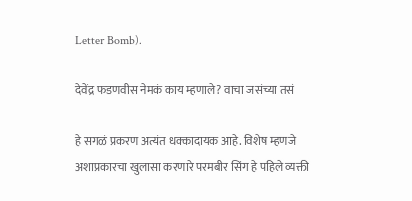Letter Bomb).

देवेंद्र फडणवीस नेमकं काय म्हणाले? वाचा जसंच्या तसं

हे सगळं प्रकरण अत्यंत धक्कादायक आहे. विशेष म्हणजे अशाप्रकारचा खुलासा करणारे परमबीर सिंग हे पहिले व्यक्ती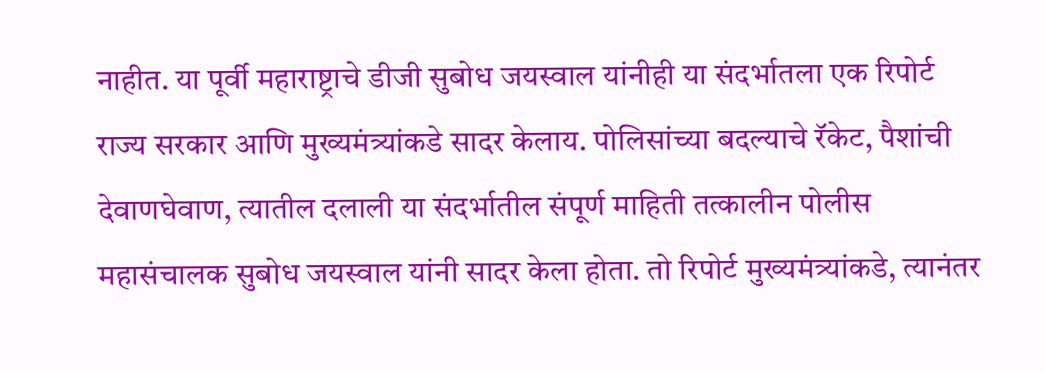नाहीत. या पूर्वी महाराष्ट्राचे डीजी सुबोध जयस्वाल यांनीही या संदर्भातला एक रिपोर्ट राज्य सरकार आणि मुख्यमंत्र्यांकडे सादर केलाय. पोलिसांच्या बदल्याचे रॅकेट, पैशांची देवाणघेवाण, त्यातील दलाली या संदर्भातील संपूर्ण माहिती तत्कालीन पोलीस महासंचालक सुबोध जयस्वाल यांनी सादर केला होता. तो रिपोर्ट मुख्यमंत्र्यांकडे, त्यानंतर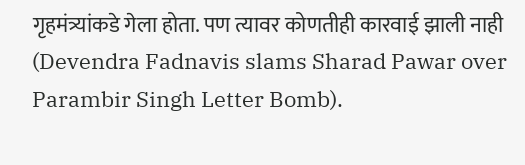गृहमंत्र्यांकडे गेला होता. पण त्यावर कोणतीही कारवाई झाली नाही (Devendra Fadnavis slams Sharad Pawar over Parambir Singh Letter Bomb).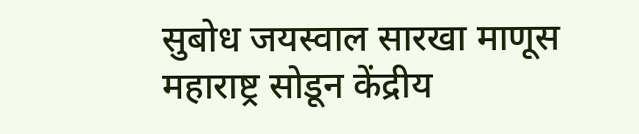सुबोध जयस्वाल सारखा माणूस महाराष्ट्र सोडून केंद्रीय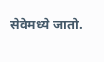सेवेमध्ये जातो.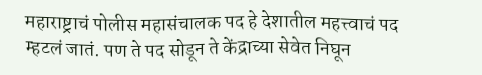महाराष्ट्राचं पोलीस महासंचालक पद हे देशातील महत्त्वाचं पद म्हटलं जातं. पण ते पद सोडून ते केंद्राच्या सेवेत निघून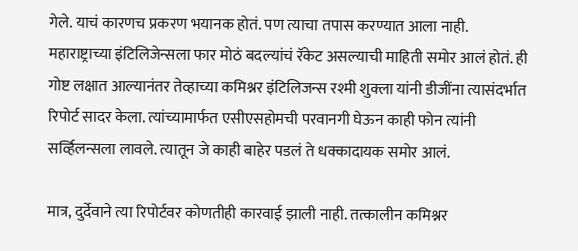गेले. याचं कारणच प्रकरण भयानक होतं. पण त्याचा तपास करण्यात आला नाही. महाराष्ट्राच्या इंटिलिजेन्सला फार मोठं बदल्यांचं रॅकेट असल्याची माहिती समोर आलं होतं. ही गोष्ट लक्षात आल्यानंतर तेव्हाच्या कमिश्नर इंटिलिजन्स रश्मी शुक्ला यांनी डीजींना त्यासंदर्भात रिपोर्ट सादर केला. त्यांच्यामार्फत एसीएसहोमची परवानगी घेऊन काही फोन त्यांनी सर्व्हिलन्सला लावले. त्यातून जे काही बाहेर पडलं ते धक्कादायक समोर आलं.

मात्र, दुर्देवाने त्या रिपोर्टवर कोणतीही कारवाई झाली नाही. तत्कालीन कमिश्नर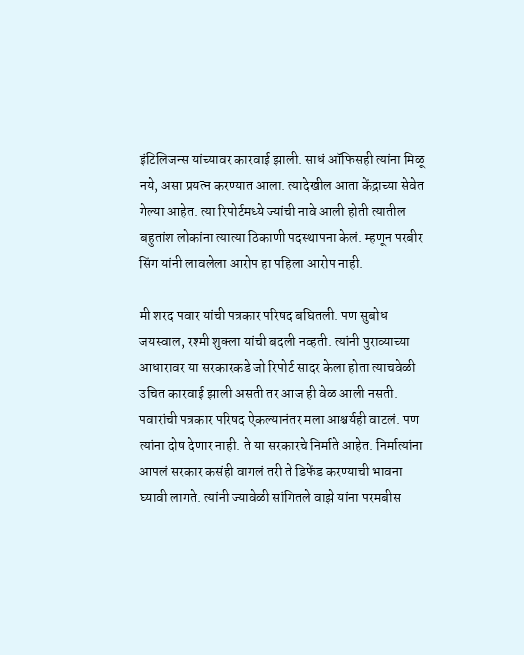इंटिलिजन्स यांच्यावर कारवाई झाली. साधं ऑफिसही त्यांना मिळू नये, असा प्रयत्न करण्यात आला. त्यादेखील आता केंद्राच्या सेवेत गेल्या आहेत. त्या रिपोर्टमध्ये ज्यांची नावे आली होती त्यातील बहुतांश लोकांना त्यात्या ठिकाणी पदस्थापना केलं. म्हणून परबीर सिंग यांनी लावलेला आरोप हा पहिला आरोप नाही.

मी शरद पवार यांची पत्रकार परिषद बघितली. पण सुबोध जयस्वाल, रश्मी शुक्ला यांची बदली नव्हती. त्यांनी पुराव्याच्या आधारावर या सरकारकडे जो रिपोर्ट सादर केला होता त्याचवेळी उचित कारवाई झाली असती तर आज ही वेळ आली नसती. पवारांची पत्रकार परिषद ऐकल्यानंतर मला आश्चर्यही वाटलं. पण त्यांना दोष देणार नाही. ते या सरकारचे निर्माते आहेत. निर्मात्यांना आपलं सरकार कसंही वागलं तरी ते डिफेंड करण्याची भावना घ्यावी लागते. त्यांनी ज्यावेळी सांगितले वाझे यांना परमबीस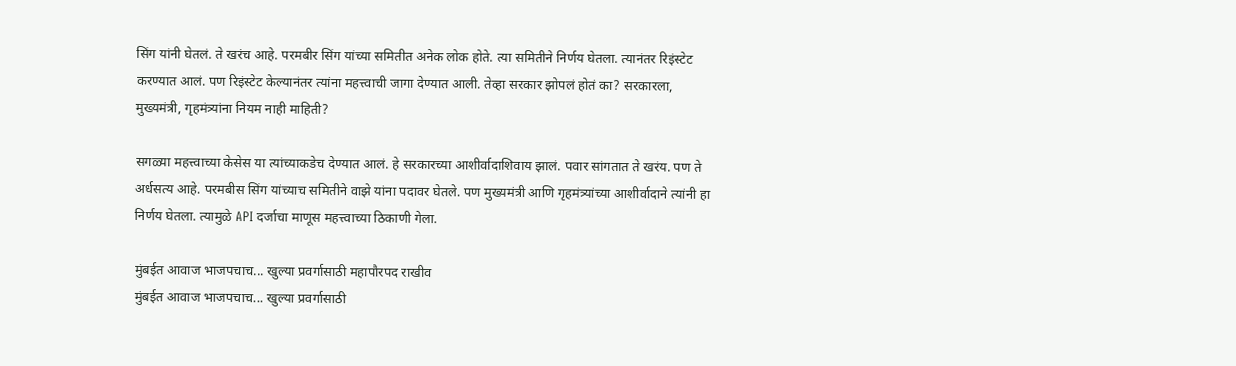सिंग यांनी घेतलं. ते खरंच आहे. परमबीर सिंग यांच्या समितीत अनेक लोक होते. त्या समितीने निर्णय घेतला. त्यानंतर रिइंस्टेट करण्यात आलं. पण रिइंस्टेट केल्यानंतर त्यांना महत्त्वाची जागा देण्यात आली. तेव्हा सरकार झोपलं होतं का? सरकारला, मुख्यमंत्री, गृहमंत्र्यांना नियम नाही माहिती?

सगळ्या महत्त्वाच्या केसेस या त्यांच्याकडेच देण्यात आलं. हे सरकारच्या आशीर्वादाशिवाय झालं. पवार सांगतात ते खरंय. पण ते अर्धसत्य आहे. परमबीस सिंग यांच्याच समितीने वाझे यांना पदावर घेतले. पण मुख्यमंत्री आणि गृहमंत्र्यांच्या आशीर्वादाने त्यांनी हा निर्णय घेतला. त्यामुळे API दर्जाचा माणूस महत्त्वाच्या ठिकाणी गेला.

मुंबईत आवाज भाजपचाच... खुल्या प्रवर्गासाठी महापौरपद राखीव
मुंबईत आवाज भाजपचाच... खुल्या प्रवर्गासाठी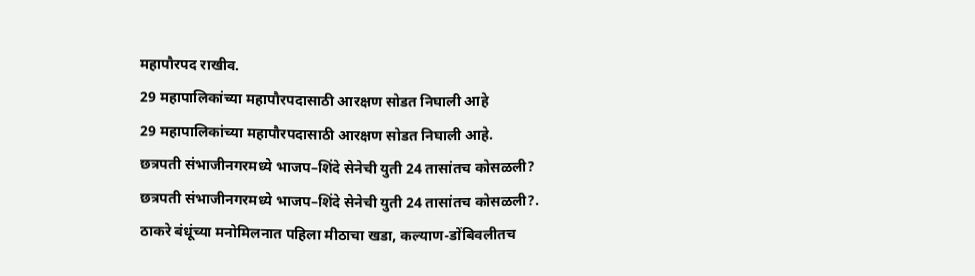महापौरपद राखीव.
29 महापालिकांच्या महापौरपदासाठी आरक्षण सोडत निघाली आहे
29 महापालिकांच्या महापौरपदासाठी आरक्षण सोडत निघाली आहे.
छत्रपती संभाजीनगरमध्ये भाजप–शिंदे सेनेची युती 24 तासांतच कोसळली?
छत्रपती संभाजीनगरमध्ये भाजप–शिंदे सेनेची युती 24 तासांतच कोसळली?.
ठाकरे बंधूंच्या मनोमिलनात पहिला मीठाचा खडा, कल्याण-डोंबिवलीतच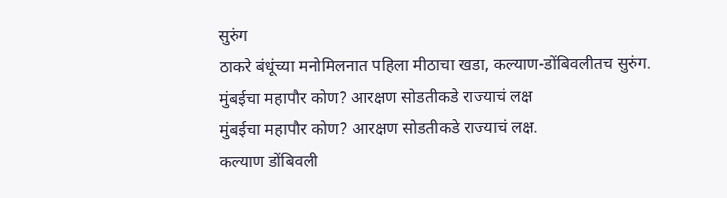सुरुंग
ठाकरे बंधूंच्या मनोमिलनात पहिला मीठाचा खडा, कल्याण-डोंबिवलीतच सुरुंग.
मुंबईचा महापौर कोण? आरक्षण सोडतीकडे राज्याचं लक्ष
मुंबईचा महापौर कोण? आरक्षण सोडतीकडे राज्याचं लक्ष.
कल्याण डोंबिवली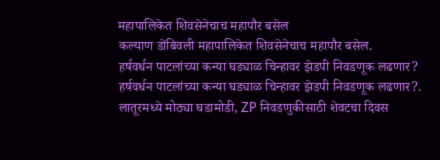महापालिकेत शिवसेनेचाच महापौर बसेल
कल्याण डोंबिवली महापालिकेत शिवसेनेचाच महापौर बसेल.
हर्षवर्धन पाटलांच्या कन्या घड्याळ चिन्हावर झेडपी निवडणूक लढणार?
हर्षवर्धन पाटलांच्या कन्या घड्याळ चिन्हावर झेडपी निवडणूक लढणार?.
लातूरमध्ये मोठ्या घडामोडी, ZP निवडणुकीसाठी शेवटचा दिवस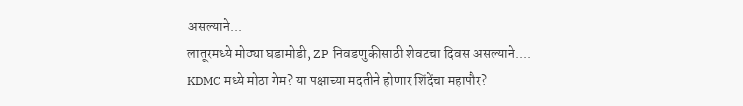असल्याने...
लातूरमध्ये मोठ्या घडामोडी, ZP निवडणुकीसाठी शेवटचा दिवस असल्याने....
KDMC मध्ये मोठा गेम? या पक्षाच्या मदतीने होणार शिंदेंचा महापौर?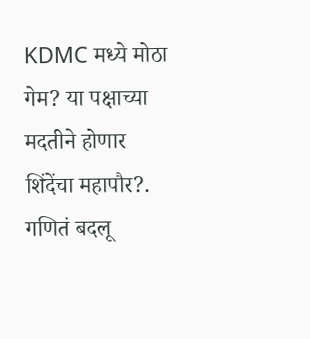KDMC मध्ये मोठा गेम? या पक्षाच्या मदतीने होणार शिंदेंचा महापौर?.
गणितं बदलू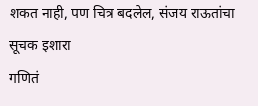शकत नाही, पण चित्र बदलेल, संजय राऊतांचा सूचक इशारा
गणितं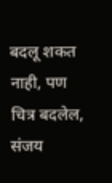बदलू शकत नाही, पण चित्र बदलेल, संजय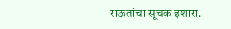राऊतांचा सूचक इशारा.